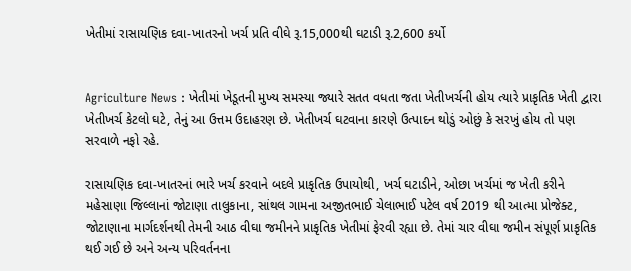ખેતીમાં રાસાયણિક દવા-ખાતરનો ખર્ચ પ્રતિ વીઘે રૂ.15,000થી ઘટાડી રૂ.2,600 કર્યો


Agriculture News : ખેતીમાં ખેડૂતની મુખ્ય સમસ્યા જ્યારે સતત વધતા જતા ખેતીખર્ચની હોય ત્યારે પ્રાકૃતિક ખેતી દ્વારા ખેતીખર્ચ કેટલો ઘટે, તેનું આ ઉત્તમ ઉદાહરણ છે. ખેતીખર્ચ ઘટવાના કારણે ઉત્પાદન થોડું ઓછું કે સરખું હોય તો પણ સરવાળે નફો રહે.

રાસાયણિક દવા-ખાતરનાં ભારે ખર્ચ કરવાને બદલે પ્રાકૃતિક ઉપાયોથી, ખર્ચ ઘટાડીને, ઓછા ખર્ચમાં જ ખેતી કરીને મહેસાણા જિલ્લાનાં જોટાણા તાલુકાના, સાંથલ ગામના અજીતભાઈ ચેલાભાઈ પટેલ વર્ષ 2019 થી આત્મા પ્રોજેક્ટ, જોટાણાના માર્ગદર્શનથી તેમની આઠ વીઘા જમીનને પ્રાકૃતિક ખેતીમાં ફેરવી રહ્યા છે. તેમાં ચાર વીઘા જમીન સંપૂર્ણ પ્રાકૃતિક થઈ ગઈ છે અને અન્ય પરિવર્તનના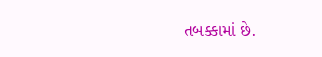તબક્કામાં છે.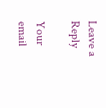Leave a Reply

Your email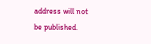address will not be published.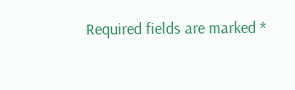Required fields are marked *